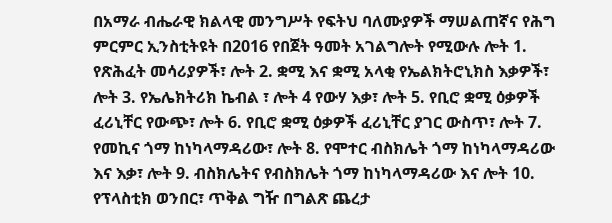በአማራ ብሔራዊ ክልላዊ መንግሥት የፍትህ ባለሙያዎች ማሠልጠኛና የሕግ ምርምር ኢንስቲትዩት በ2016 የበጀት ዓመት አገልግሎት የሚውሉ ሎት 1. የጽሕፈት መሳሪያዎች፣ ሎት 2. ቋሚ እና ቋሚ አላቂ የኤልክትሮኒክስ እቃዎች፣ ሎት 3. የኤሌክትሪክ ኬብል ፣ ሎት 4 የውሃ እቃ፣ ሎት 5. የቢሮ ቋሚ ዕቃዎች ፈሪኒቸር የውጭ፣ ሎት 6. የቢሮ ቋሚ ዕቃዎች ፈሪኒቸር ያገር ውስጥ፣ ሎት 7. የመኪና ጎማ ከነካላማዳሪው፣ ሎት 8. የሞተር ብስክሌት ጎማ ከነካላማዳሪው እና እቃ፣ ሎት 9. ብስክሌትና የብስክሌት ጎማ ከነካላማዳሪው እና ሎት 10. የፕላስቲክ ወንበር፣ ጥቅል ግዥ በግልጽ ጨረታ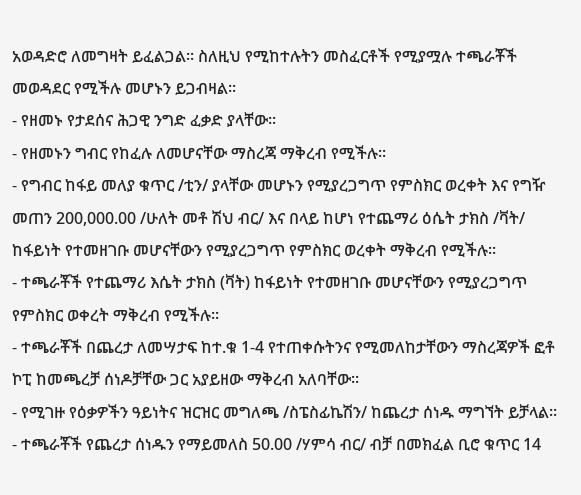አወዳድሮ ለመግዛት ይፈልጋል፡፡ ስለዚህ የሚከተሉትን መስፈርቶች የሚያሟሉ ተጫራቾች መወዳደር የሚችሉ መሆኑን ይጋብዛል፡፡
- የዘመኑ የታደሰና ሕጋዊ ንግድ ፈቃድ ያላቸው፡፡
- የዘመኑን ግብር የከፈሉ ለመሆናቸው ማስረጃ ማቅረብ የሚችሉ፡፡
- የግብር ከፋይ መለያ ቁጥር /ቲን/ ያላቸው መሆኑን የሚያረጋግጥ የምስክር ወረቀት እና የግዥ መጠን 200,000.00 /ሁለት መቶ ሽህ ብር/ እና በላይ ከሆነ የተጨማሪ ዕሴት ታክስ /ቫት/ ከፋይነት የተመዘገቡ መሆናቸውን የሚያረጋግጥ የምስክር ወረቀት ማቅረብ የሚችሉ፡፡
- ተጫራቾች የተጨማሪ እሴት ታክስ (ቫት) ከፋይነት የተመዘገቡ መሆናቸውን የሚያረጋግጥ የምስክር ወቀረት ማቅረብ የሚችሉ፡፡
- ተጫራቾች በጨረታ ለመሣታፍ ከተ.ቁ 1-4 የተጠቀሱትንና የሚመለከታቸውን ማስረጃዎች ፎቶ ኮፒ ከመጫረቻ ሰነዶቻቸው ጋር አያይዘው ማቅረብ አለባቸው፡፡
- የሚገዙ የዕቃዎችን ዓይነትና ዝርዝር መግለጫ /ስፔስፊኬሽን/ ከጨረታ ሰነዱ ማግኘት ይቻላል፡፡
- ተጫራቾች የጨረታ ሰነዱን የማይመለስ 50.00 /ሃምሳ ብር/ ብቻ በመክፈል ቢሮ ቁጥር 14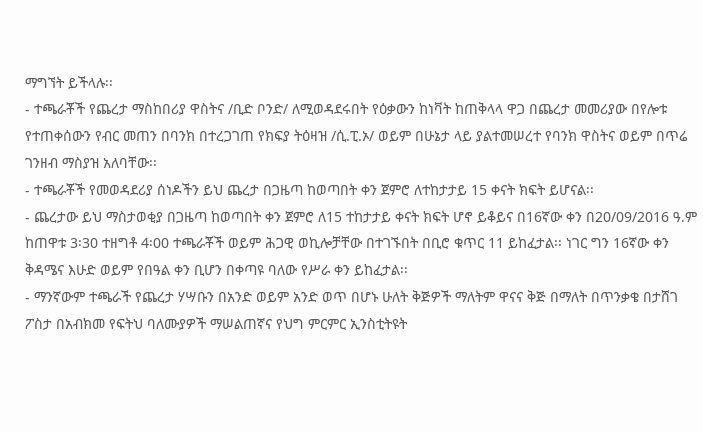ማግኘት ይችላሉ፡፡
- ተጫራቾች የጨረታ ማስከበሪያ ዋስትና /ቢድ ቦንድ/ ለሚወዳደሩበት የዕቃውን ከነቫት ከጠቅላላ ዋጋ በጨረታ መመሪያው በየሎቱ የተጠቀሰውን የብር መጠን በባንክ በተረጋገጠ የክፍያ ትዕዛዝ /ሲ.ፒ.ኦ/ ወይም በሁኔታ ላይ ያልተመሠረተ የባንክ ዋስትና ወይም በጥሬ ገንዘብ ማስያዝ አለባቸው፡፡
- ተጫራቾች የመወዳደሪያ ሰነዶችን ይህ ጨረታ በጋዜጣ ከወጣበት ቀን ጀምሮ ለተከታታይ 15 ቀናት ክፍት ይሆናል፡፡
- ጨረታው ይህ ማስታወቂያ በጋዜጣ ከወጣበት ቀን ጀምሮ ለ15 ተከታታይ ቀናት ክፍት ሆኖ ይቆይና በ16ኛው ቀን በ20/09/2016 ዓ.ም ከጠዋቱ 3፡30 ተዘግቶ 4፡00 ተጫራቾች ወይም ሕጋዊ ወኪሎቻቸው በተገኙበት በቢሮ ቁጥር 11 ይከፈታል፡፡ ነገር ግን 16ኛው ቀን ቅዳሜና እሁድ ወይም የበዓል ቀን ቢሆን በቀጣዩ ባለው የሥራ ቀን ይከፈታል፡፡
- ማንኛውም ተጫራች የጨረታ ሃሣቡን በአንድ ወይም አንድ ወጥ በሆኑ ሁለት ቅጅዎች ማለትም ዋናና ቅጅ በማለት በጥንቃቄ በታሸገ ፖስታ በአብክመ የፍትህ ባለሙያዎች ማሠልጠኛና የህግ ምርምር ኢንስቲትዩት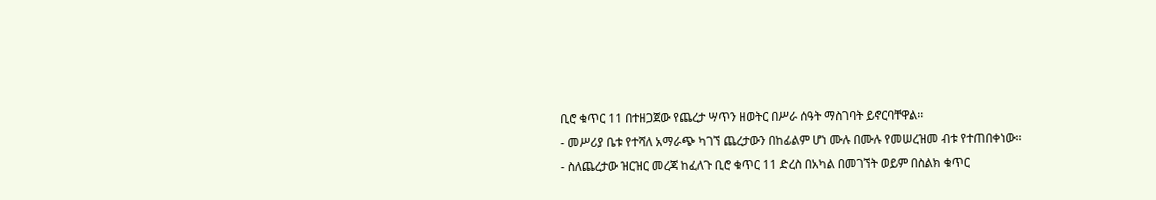ቢሮ ቁጥር 11 በተዘጋጀው የጨረታ ሣጥን ዘወትር በሥራ ሰዓት ማስገባት ይኖርባቸዋል፡፡
- መሥሪያ ቤቱ የተሻለ አማራጭ ካገኘ ጨረታውን በከፊልም ሆነ ሙሉ በሙሉ የመሠረዝመ ብቱ የተጠበቀነው፡፡
- ስለጨረታው ዝርዝር መረጃ ከፈለጉ ቢሮ ቁጥር 11 ድረስ በአካል በመገኘት ወይም በስልክ ቁጥር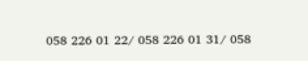058 226 01 22/ 058 226 01 31/ 058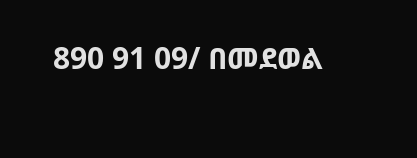890 91 09/ በመደወል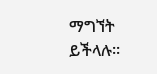ማግኘት ይችላሉ፡፡